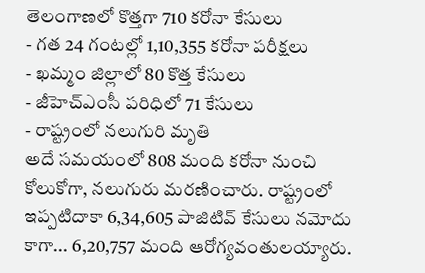తెలంగాణలో కొత్తగా 710 కరోనా కేసులు
- గత 24 గంటల్లో 1,10,355 కరోనా పరీక్షలు
- ఖమ్మం జిల్లాలో 80 కొత్త కేసులు
- జీహెచ్ఎంసీ పరిధిలో 71 కేసులు
- రాష్ట్రంలో నలుగురి మృతి
అదే సమయంలో 808 మంది కరోనా నుంచి కోలుకోగా, నలుగురు మరణించారు. రాష్ట్రంలో ఇప్పటిదాకా 6,34,605 పాజిటివ్ కేసులు నమోదు కాగా... 6,20,757 మంది ఆరోగ్యవంతులయ్యారు.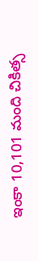ఇంకా 10,101 మంది చికిత్స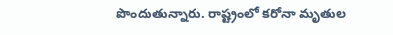పొందుతున్నారు. రాష్ట్రంలో కరోనా మృతుల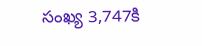సంఖ్య 3,747కి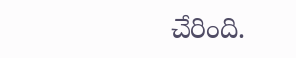చేరింది.